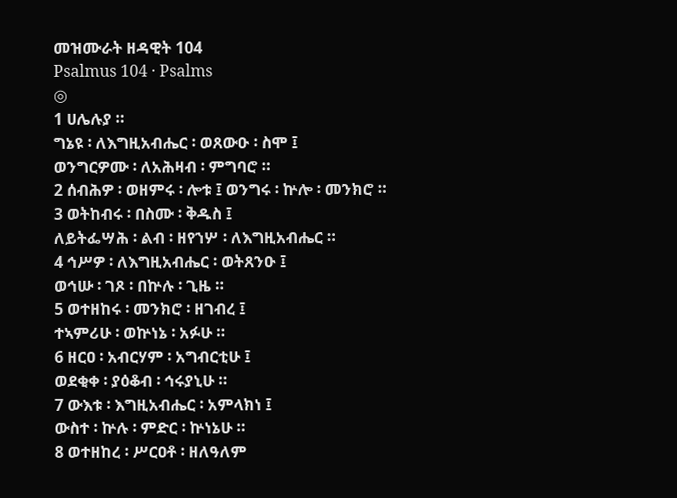መዝሙራት ዘዳዊት 104
Psalmus 104 · Psalms
◎
1 ሀሌሉያ ።
ግኔዩ ፡ ለእግዚአብሔር ፡ ወጸውዑ ፡ ስሞ ፤
ወንግርዎሙ ፡ ለአሕዛብ ፡ ምግባሮ ።
2 ሰብሕዎ ፡ ወዘምሩ ፡ ሎቱ ፤ ወንግሩ ፡ ኵሎ ፡ መንክሮ ።
3 ወትከብሩ ፡ በስሙ ፡ ቅዱስ ፤
ለይትፌሣሕ ፡ ልብ ፡ ዘየኀሦ ፡ ለእግዚአብሔር ።
4 ኅሥዎ ፡ ለእግዚአብሔር ፡ ወትጸንዑ ፤
ወኅሡ ፡ ገጾ ፡ በኵሉ ፡ ጊዜ ።
5 ወተዘከሩ ፡ መንክሮ ፡ ዘገብረ ፤
ተኣምሪሁ ፡ ወኵነኔ ፡ አፉሁ ።
6 ዘርዐ ፡ አብርሃም ፡ አግብርቲሁ ፤
ወደቂቀ ፡ ያዕቆብ ፡ ኅሩያኒሁ ።
7 ውእቱ ፡ እግዚአብሔር ፡ አምላክነ ፤
ውስተ ፡ ኵሉ ፡ ምድር ፡ ኵነኔሁ ።
8 ወተዘከረ ፡ ሥርዐቶ ፡ ዘለዓለም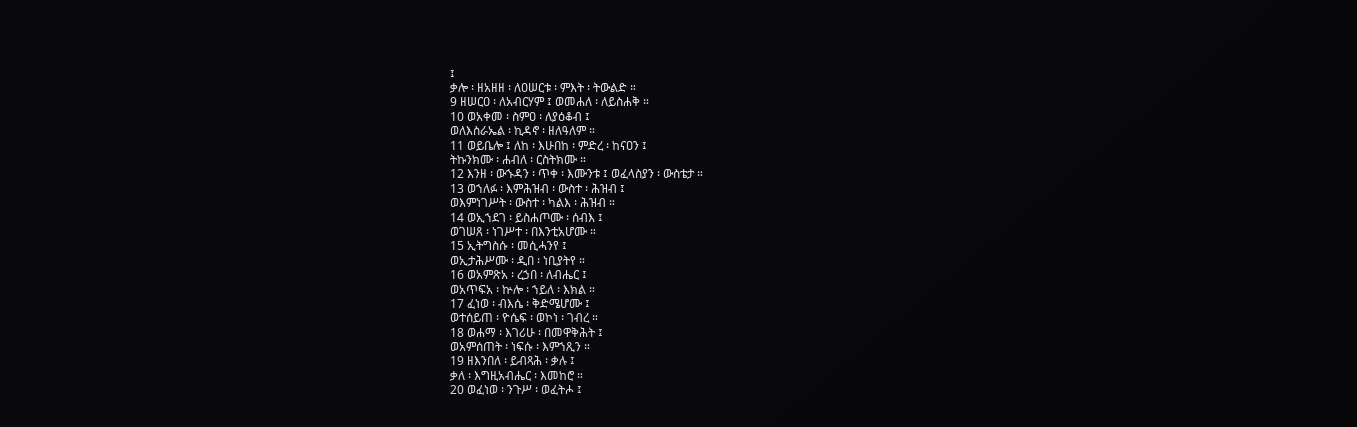፤
ቃሎ ፡ ዘአዘዘ ፡ ለዐሠርቱ ፡ ምእት ፡ ትውልድ ።
9 ዘሠርዐ ፡ ለአብርሃም ፤ ወመሐለ ፡ ለይስሐቅ ።
10 ወአቀመ ፡ ስምዐ ፡ ለያዕቆብ ፤
ወለእስራኤል ፡ ኪዳኖ ፡ ዘለዓለም ።
11 ወይቤሎ ፤ ለከ ፡ እሁበከ ፡ ምድረ ፡ ከናዐን ፤
ትኩንክሙ ፡ ሐብለ ፡ ርስትክሙ ።
12 እንዘ ፡ ውኁዳን ፡ ጥቀ ፡ እሙንቱ ፤ ወፈላስያን ፡ ውስቴታ ።
13 ወኀለፉ ፡ እምሕዝብ ፡ ውስተ ፡ ሕዝብ ፤
ወእምነገሥት ፡ ውስተ ፡ ካልእ ፡ ሕዝብ ።
14 ወኢኀደገ ፡ ይስሐጦሙ ፡ ሰብእ ፤
ወገሠጸ ፡ ነገሥተ ፡ በእንቲአሆሙ ።
15 ኢትግስሱ ፡ መሲሓንየ ፤
ወኢታሕሥሙ ፡ ዲበ ፡ ነቢያትየ ።
16 ወአምጽአ ፡ ረኃበ ፡ ለብሔር ፤
ወአጥፍአ ፡ ኵሎ ፡ ኀይለ ፡ እክል ።
17 ፈነወ ፡ ብእሴ ፡ ቅድሜሆሙ ፤
ወተሰይጠ ፡ ዮሴፍ ፡ ወኮነ ፡ ገብረ ።
18 ወሐማ ፡ እገሪሁ ፡ በመዋቅሕት ፤
ወአምሰጠት ፡ ነፍሱ ፡ እምኀጺን ።
19 ዘእንበለ ፡ ይብጻሕ ፡ ቃሉ ፤
ቃለ ፡ እግዚአብሔር ፡ እመከሮ ።
20 ወፈነወ ፡ ንጉሥ ፡ ወፈትሖ ፤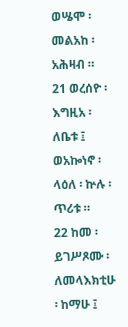ወሤሞ ፡ መልአከ ፡ አሕዛብ ።
21 ወረሰዮ ፡ እግዚአ ፡ ለቤቱ ፤
ወአኰነኖ ፡ ላዕለ ፡ ኵሉ ፡ ጥሪቱ ።
22 ከመ ፡ ይገሥጾሙ ፡ ለመላእክቲሁ ፡ ከማሁ ፤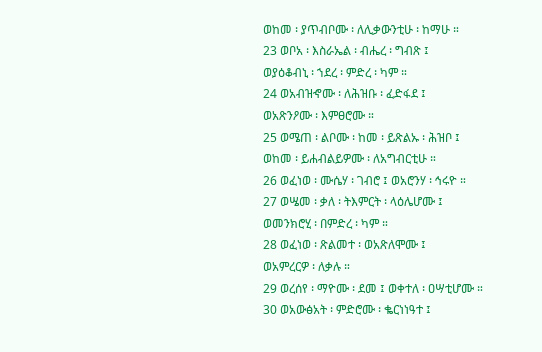ወከመ ፡ ያጥብቦሙ ፡ ለሊቃውንቲሁ ፡ ከማሁ ።
23 ወቦአ ፡ እስራኤል ፡ ብሔረ ፡ ግብጽ ፤
ወያዕቆብኒ ፡ ኀደረ ፡ ምድረ ፡ ካም ።
24 ወአብዝኆሙ ፡ ለሕዝቡ ፡ ፈድፋደ ፤
ወአጽንዖሙ ፡ እምፀሮሙ ።
25 ወሜጠ ፡ ልቦሙ ፡ ከመ ፡ ይጽልኡ ፡ ሕዝቦ ፤
ወከመ ፡ ይሐብልይዎሙ ፡ ለአግብርቲሁ ።
26 ወፈነወ ፡ ሙሴሃ ፡ ገብሮ ፤ ወአሮንሃ ፡ ኅሩዮ ።
27 ወሤመ ፡ ቃለ ፡ ትእምርት ፡ ላዕሌሆሙ ፤
ወመንክሮሂ ፡ በምድረ ፡ ካም ።
28 ወፈነወ ፡ ጽልመተ ፡ ወአጽለሞሙ ፤
ወአምረርዎ ፡ ለቃሉ ።
29 ወረሰየ ፡ ማዮሙ ፡ ደመ ፤ ወቀተለ ፡ ዐሣቲሆሙ ።
30 ወአውፅአት ፡ ምድሮሙ ፡ ቈርነነዓተ ፤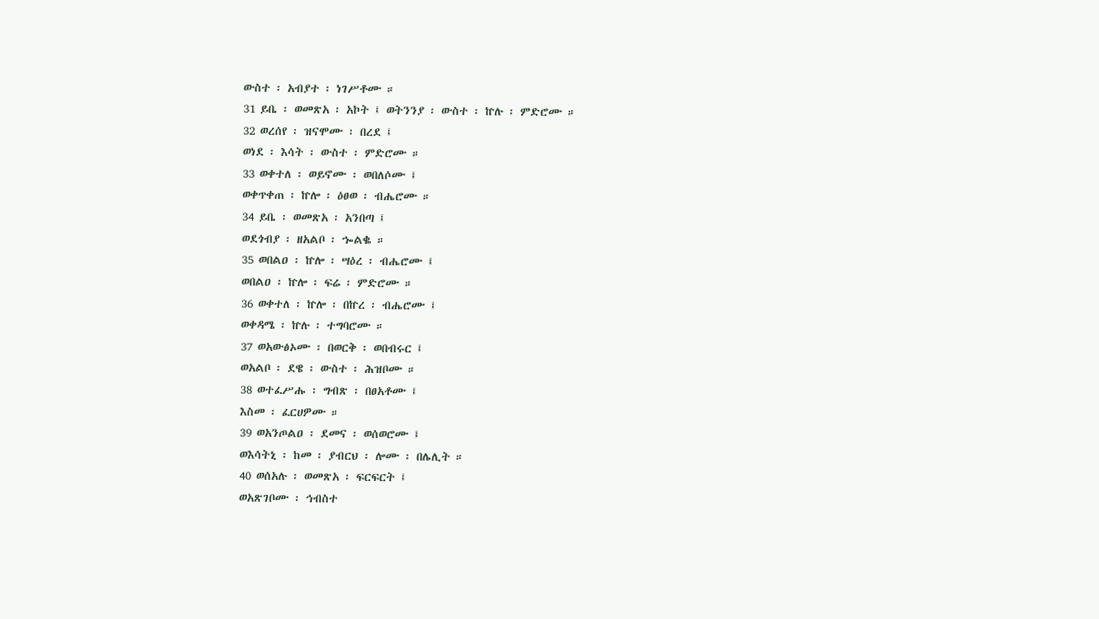ውስተ ፡ አብያተ ፡ ነገሥቶሙ ።
31 ይቤ ፡ ወመጽአ ፡ አኮት ፤ ወትንንያ ፡ ውስተ ፡ ኵሉ ፡ ምድሮሙ ።
32 ወረሰየ ፡ ዝናሞሙ ፡ በረደ ፤
ወነደ ፡ እሳት ፡ ውስተ ፡ ምድሮሙ ።
33 ወቀተለ ፡ ወይኖሙ ፡ ወበለሶሙ ፤
ወቀጥቀጠ ፡ ኵሎ ፡ ዕፀወ ፡ ብሔሮሙ ።
34 ይቤ ፡ ወመጽአ ፡ አንበጣ ፤
ወደጎብያ ፡ ዘአልቦ ፡ ኈልቈ ።
35 ወበልዐ ፡ ኵሎ ፡ ሣዕረ ፡ ብሔሮሙ ፤
ወበልዐ ፡ ኵሎ ፡ ፍሬ ፡ ምድሮሙ ።
36 ወቀተለ ፡ ኵሎ ፡ በኵረ ፡ ብሔሮሙ ፤
ወቀዳሜ ፡ ኵሉ ፡ ተግባሮሙ ።
37 ወአውፅኦሙ ፡ በወርቅ ፡ ወበብሩር ፤
ወአልቦ ፡ ደዌ ፡ ውስተ ፡ ሕዝቦሙ ።
38 ወተፈሥሑ ፡ ግብጽ ፡ በፀአቶሙ ፤
እስመ ፡ ፈርሀዎሙ ።
39 ወአንጦልዐ ፡ ደመና ፡ ወሰወሮሙ ፤
ወእሳትኒ ፡ ከመ ፡ ያብርህ ፡ ሎሙ ፡ በሌሊት ።
40 ወሰአሉ ፡ ወመጽአ ፡ ፍርፍርት ፤
ወአጽገቦሙ ፡ ኅብስተ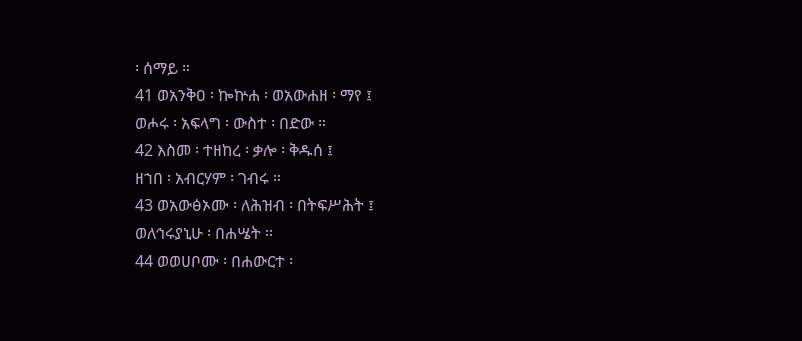፡ ሰማይ ።
41 ወአንቅዐ ፡ ኰኵሐ ፡ ወአውሐዘ ፡ ማየ ፤
ወሖሩ ፡ አፍላግ ፡ ውስተ ፡ በድው ።
42 እስመ ፡ ተዘከረ ፡ ቃሎ ፡ ቅዱሰ ፤
ዘኀበ ፡ አብርሃም ፡ ገብሩ ።
43 ወአውፅኦሙ ፡ ለሕዝብ ፡ በትፍሥሕት ፤
ወለኅሩያኒሁ ፡ በሐሤት ።
44 ወወሀቦሙ ፡ በሐውርተ ፡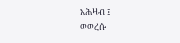አሕዛብ ፤
ወወረሱ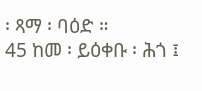፡ ጻማ ፡ ባዕድ ።
45 ከመ ፡ ይዕቀቡ ፡ ሕጎ ፤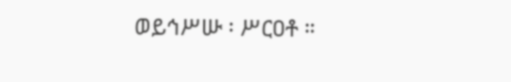ወይኅሥሡ ፡ ሥርዐቶ ።